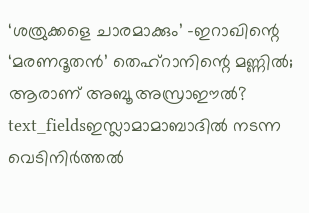‘ശത്രുക്കളെ ചാരമാക്കും’ -ഇറാഖിന്റെ ‘മരണദൂതൻ’ തെഹ്റാനിന്റെ മണ്ണിൽ; ആരാണ് അബൂ അസ്രാഈൽ?
text_fieldsഇസ്ലാമാമാബാദിൽ നടന്ന വെടിനിർത്തൽ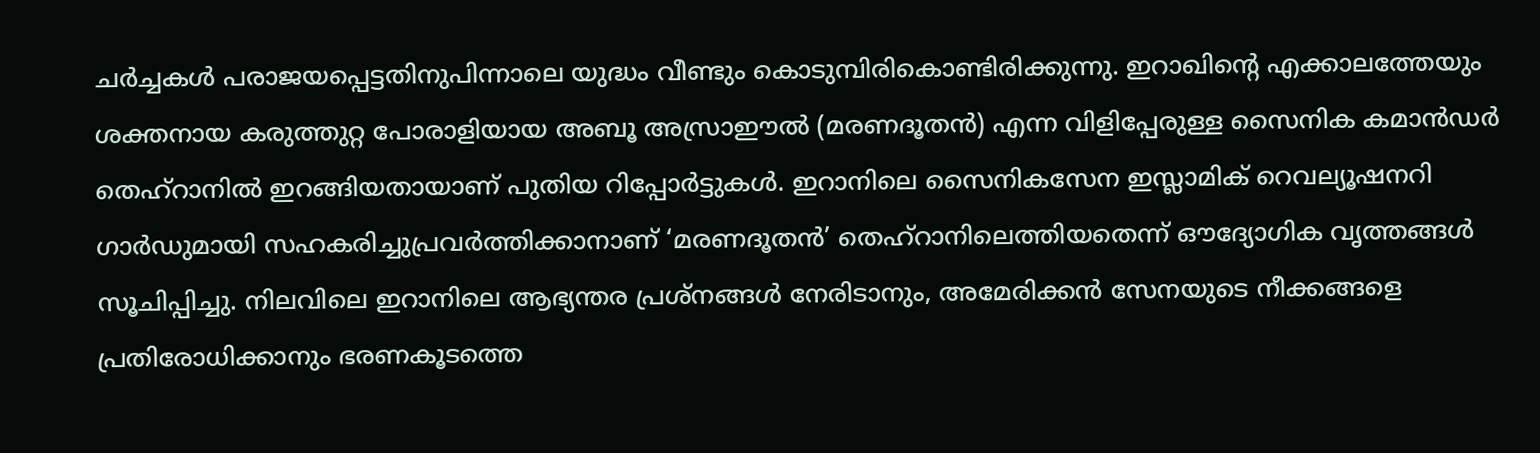ചർച്ചകൾ പരാജയപ്പെട്ടതിനുപിന്നാലെ യുദ്ധം വീണ്ടും കൊടുമ്പിരികൊണ്ടിരിക്കുന്നു. ഇറാഖിന്റെ എക്കാലത്തേയും ശക്തനായ കരുത്തുറ്റ പോരാളിയായ അബൂ അസ്രാഈൽ (മരണദൂതൻ) എന്ന വിളിപ്പേരുള്ള സൈനിക കമാൻഡർ തെഹ്റാനിൽ ഇറങ്ങിയതായാണ് പുതിയ റിപ്പോർട്ടുകൾ. ഇറാനിലെ സൈനികസേന ഇസ്ലാമിക് റെവല്യൂഷനറി ഗാർഡുമായി സഹകരിച്ചുപ്രവർത്തിക്കാനാണ് ‘മരണദൂതൻ’ തെഹ്റാനിലെത്തിയതെന്ന് ഔദ്യോഗിക വൃത്തങ്ങൾ സൂചിപ്പിച്ചു. നിലവിലെ ഇറാനിലെ ആഭ്യന്തര പ്രശ്നങ്ങൾ നേരിടാനും, അമേരിക്കൻ സേനയുടെ നീക്കങ്ങളെ പ്രതിരോധിക്കാനും ഭരണകൂടത്തെ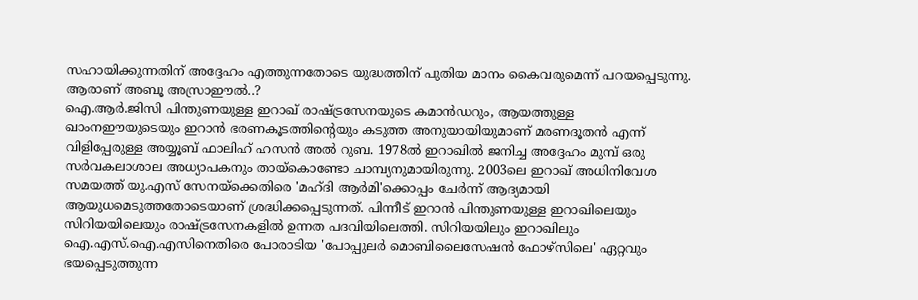സഹായിക്കുന്നതിന് അദ്ദേഹം എത്തുന്നതോടെ യുദ്ധത്തിന് പുതിയ മാനം കൈവരുമെന്ന് പറയപ്പെടുന്നു.
ആരാണ് അബൂ അസ്രാഈൽ..?
ഐ.ആർ.ജിസി പിന്തുണയുള്ള ഇറാഖ് രാഷ്ട്രസേനയുടെ കമാൻഡറും, ആയത്തുള്ള ഖാംനഈയുടെയും ഇറാൻ ഭരണകൂടത്തിന്റെയും കടുത്ത അനുയായിയുമാണ് മരണദൂതൻ എന്ന് വിളിപ്പേരുള്ള അയ്യൂബ് ഫാലിഹ് ഹസൻ അൽ റുബ. 1978ൽ ഇറാഖിൽ ജനിച്ച അദ്ദേഹം മുമ്പ് ഒരു സർവകലാശാല അധ്യാപകനും തായ്കൊണ്ടോ ചാമ്പ്യനുമായിരുന്നു. 2003ലെ ഇറാഖ് അധിനിവേശ സമയത്ത് യു.എസ് സേനയ്ക്കെതിരെ 'മഹ്ദി ആർമി'ക്കൊപ്പം ചേർന്ന് ആദ്യമായി ആയുധമെടുത്തതോടെയാണ് ശ്രദ്ധിക്കപ്പെടുന്നത്. പിന്നീട് ഇറാൻ പിന്തുണയുള്ള ഇറാഖിലെയും സിറിയയിലെയും രാഷ്ട്രസേനകളിൽ ഉന്നത പദവിയിലെത്തി. സിറിയയിലും ഇറാഖിലും ഐ.എസ്.ഐ.എസിനെതിരെ പോരാടിയ 'പോപ്പുലർ മൊബിലൈസേഷൻ ഫോഴ്സിലെ' ഏറ്റവും ഭയപ്പെടുത്തുന്ന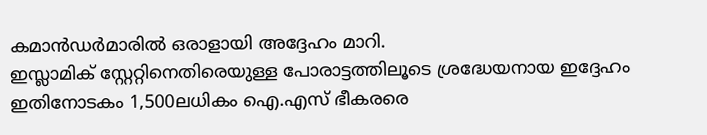കമാൻഡർമാരിൽ ഒരാളായി അദ്ദേഹം മാറി.
ഇസ്ലാമിക് സ്റ്റേറ്റിനെതിരെയുള്ള പോരാട്ടത്തിലൂടെ ശ്രദ്ധേയനായ ഇദ്ദേഹം ഇതിനോടകം 1,500ലധികം ഐ.എസ് ഭീകരരെ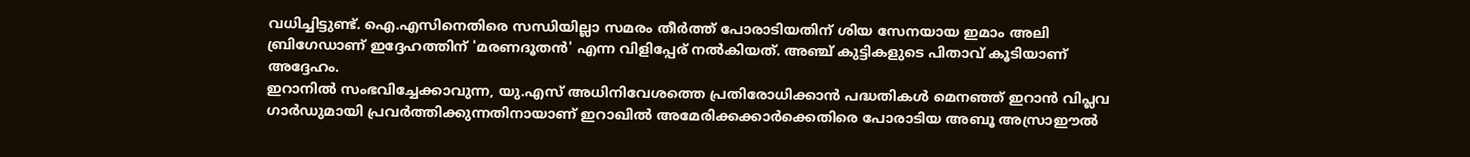വധിച്ചിട്ടുണ്ട്. ഐ.എസിനെതിരെ സന്ധിയില്ലാ സമരം തീർത്ത് പോരാടിയതിന് ശിയ സേനയായ ഇമാം അലി ബ്രിഗേഡാണ് ഇദ്ദേഹത്തിന് 'മരണദൂതൻ' എന്ന വിളിപ്പേര് നൽകിയത്. അഞ്ച് കുട്ടികളുടെ പിതാവ് കൂടിയാണ് അദ്ദേഹം.
ഇറാനിൽ സംഭവിച്ചേക്കാവുന്ന, യു.എസ് അധിനിവേശത്തെ പ്രതിരോധിക്കാൻ പദ്ധതികൾ മെനഞ്ഞ് ഇറാൻ വിപ്ലവ ഗാർഡുമായി പ്രവർത്തിക്കുന്നതിനായാണ് ഇറാഖിൽ അമേരിക്കക്കാർക്കെതിരെ പോരാടിയ അബൂ അസ്രാഈൽ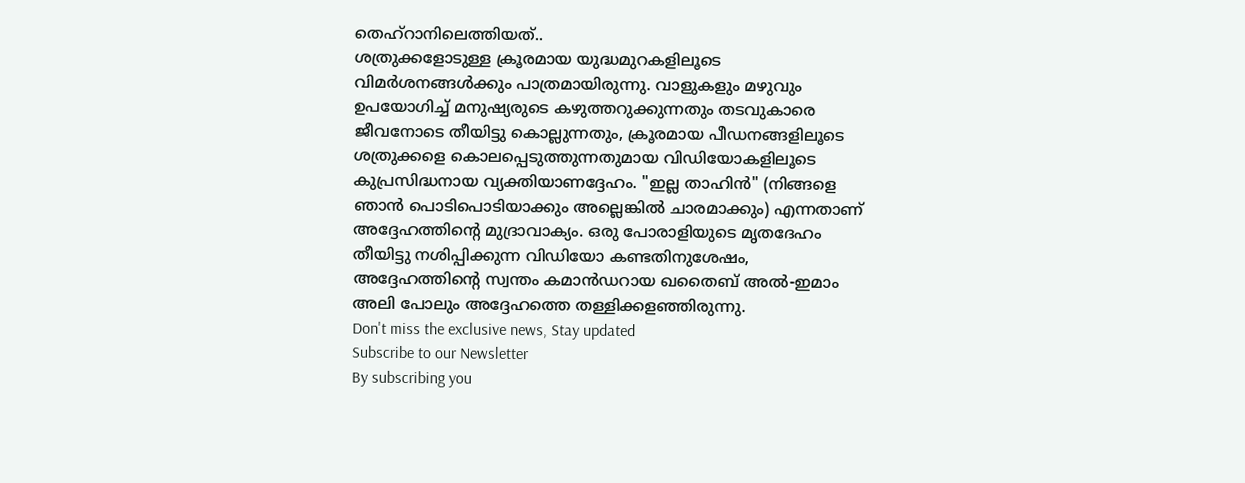തെഹ്റാനിലെത്തിയത്..
ശത്രുക്കളോടുള്ള ക്രൂരമായ യുദ്ധമുറകളിലൂടെ വിമർശനങ്ങൾക്കും പാത്രമായിരുന്നു. വാളുകളും മഴുവും ഉപയോഗിച്ച് മനുഷ്യരുടെ കഴുത്തറുക്കുന്നതും തടവുകാരെ ജീവനോടെ തീയിട്ടു കൊല്ലുന്നതും, ക്രൂരമായ പീഡനങ്ങളിലൂടെ ശത്രുക്കളെ കൊലപ്പെടുത്തുന്നതുമായ വിഡിയോകളിലൂടെ കുപ്രസിദ്ധനായ വ്യക്തിയാണദ്ദേഹം. "ഇല്ല താഹിൻ" (നിങ്ങളെ ഞാൻ പൊടിപൊടിയാക്കും അല്ലെങ്കിൽ ചാരമാക്കും) എന്നതാണ് അദ്ദേഹത്തിന്റെ മുദ്രാവാക്യം. ഒരു പോരാളിയുടെ മൃതദേഹം തീയിട്ടു നശിപ്പിക്കുന്ന വിഡിയോ കണ്ടതിനുശേഷം, അദ്ദേഹത്തിന്റെ സ്വന്തം കമാൻഡറായ ഖതൈബ് അൽ-ഇമാം അലി പോലും അദ്ദേഹത്തെ തള്ളിക്കളഞ്ഞിരുന്നു.
Don't miss the exclusive news, Stay updated
Subscribe to our Newsletter
By subscribing you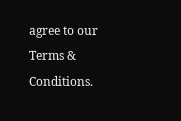agree to our Terms & Conditions.